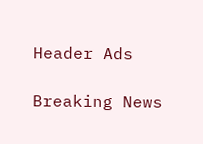Header Ads

Breaking News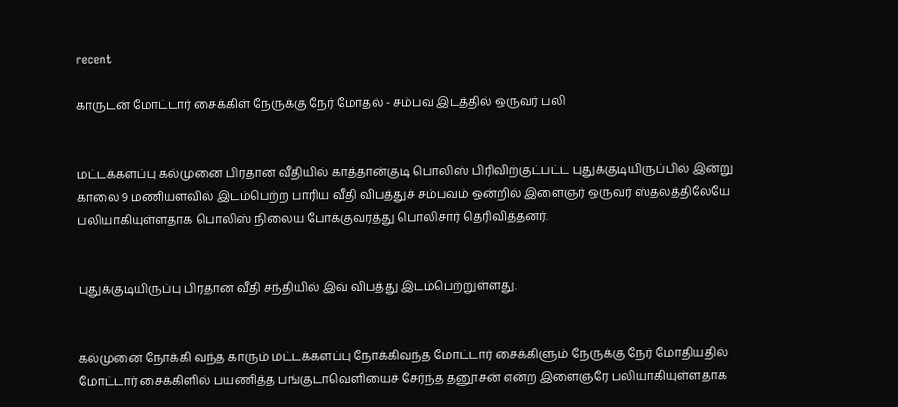recent

காருடன் மோட்டார் சைக்கிள் நேருக்கு நேர் மோதல் - சம்பவ இடத்தில் ஒருவர் பலி


மட்டக்களப்பு கல்முனை பிரதான வீதியில் காத்தான்குடி பொலிஸ் பிரிவிற்குட்பட்ட புதுக்குடியிருப்பில் இன்று காலை 9 மணியளவில் இடம்பெற்ற பாரிய வீதி விபத்துச் சம்பவம் ஒன்றில் இளைஞர் ஒருவர் ஸ்தலத்திலேயே பலியாகியுள்ளதாக பொலிஸ் நிலைய போக்குவரத்து பொலிசார் தெரிவித்தனர்.


புதுக்குடியிருப்பு பிரதான வீதி சந்தியில் இவ் விபத்து இடம்பெற்றுள்ளது.


கல்முனை நோக்கி வந்த காரும் மட்டக்களப்பு நோக்கிவந்த மோட்டார் சைக்கிளும் நேருக்கு நேர் மோதியதில் மோட்டார் சைக்கிளில் பயணித்த பங்குடாவெளியைச் சேர்ந்த தனூசன் என்ற இளைஞரே பலியாகியுள்ளதாக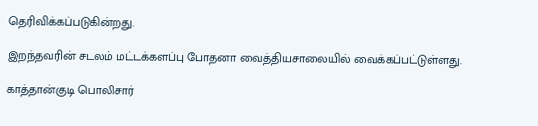தெரிவிக்கப்படுகின்றது.

இறந்தவரின் சடலம் மட்டக்களப்பு போதனா வைத்தியசாலையில் வைக்கப்பட்டுள்ளது.

காத்தான்குடி பொலிசார்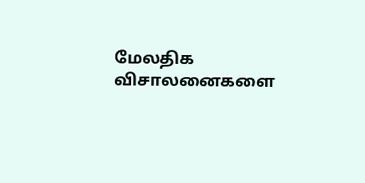மேலதிக விசாலனைகளை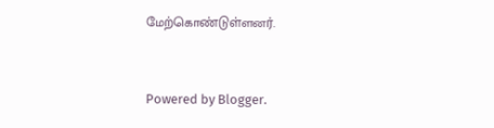மேற்கொண்டுள்ளனர்.


Powered by Blogger.